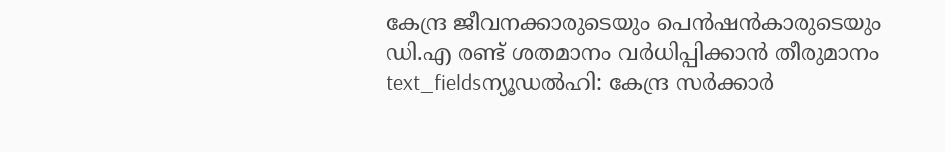കേന്ദ്ര ജീവനക്കാരുടെയും പെൻഷൻകാരുടെയും ഡി.എ രണ്ട് ശതമാനം വർധിപ്പിക്കാൻ തീരുമാനം
text_fieldsന്യൂഡൽഹി: കേന്ദ്ര സർക്കാർ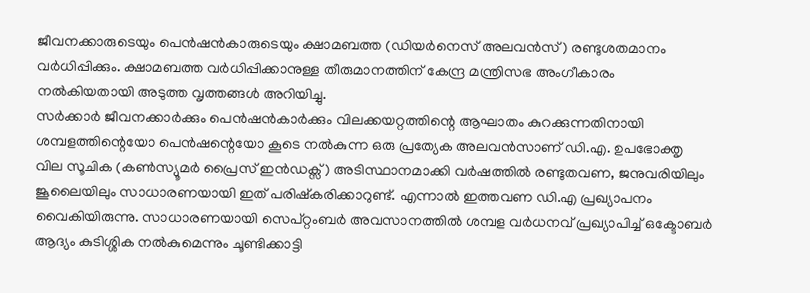ജീവനക്കാരുടെയും പെൻഷൻകാരുടെയും ക്ഷാമബത്ത (ഡിയർനെസ് അലവൻസ്) രണ്ടുശതമാനം വർധിപ്പിക്കും. ക്ഷാമബത്ത വർധിപ്പിക്കാനുള്ള തീരുമാനത്തിന് കേന്ദ്ര മന്ത്രിസഭ അംഗീകാരം നൽകിയതായി അടുത്ത വൃത്തങ്ങൾ അറിയിച്ചു.
സർക്കാർ ജീവനക്കാർക്കും പെൻഷൻകാർക്കും വിലക്കയറ്റത്തിന്റെ ആഘാതം കുറക്കുന്നതിനായി ശമ്പളത്തിന്റെയോ പെൻഷന്റെയോ കൂടെ നൽകുന്ന ഒരു പ്രത്യേക അലവൻസാണ് ഡി.എ. ഉപഭോക്തൃ വില സൂചിക (കൺസ്യൂമർ പ്രൈസ് ഇൻഡക്സ്) അടിസ്ഥാനമാക്കി വർഷത്തിൽ രണ്ടുതവണ, ജനുവരിയിലും ജൂലൈയിലും സാധാരണയായി ഇത് പരിഷ്കരിക്കാറുണ്ട്. എന്നാൽ ഇത്തവണ ഡി.എ പ്രഖ്യാപനം വൈകിയിരുന്നു. സാധാരണയായി സെപ്റ്റംബർ അവസാനത്തിൽ ശമ്പള വർധനവ് പ്രഖ്യാപിച്ച് ഒക്ടോബർ ആദ്യം കുടിശ്ശിക നൽകുമെന്നും ചൂണ്ടിക്കാട്ടി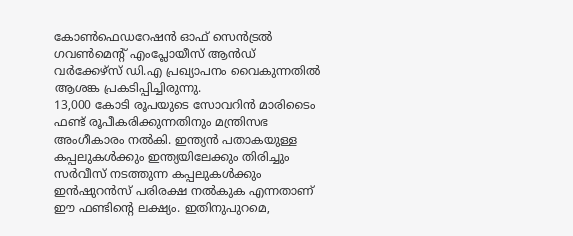കോൺഫെഡറേഷൻ ഓഫ് സെൻട്രൽ ഗവൺമെന്റ് എംപ്ലോയീസ് ആൻഡ് വർക്കേഴ്സ് ഡി.എ പ്രഖ്യാപനം വൈകുന്നതിൽ ആശങ്ക പ്രകടിപ്പിച്ചിരുന്നു.
13,000 കോടി രൂപയുടെ സോവറിൻ മാരിടൈം ഫണ്ട് രൂപീകരിക്കുന്നതിനും മന്ത്രിസഭ അംഗീകാരം നൽകി. ഇന്ത്യൻ പതാകയുള്ള കപ്പലുകൾക്കും ഇന്ത്യയിലേക്കും തിരിച്ചും സർവീസ് നടത്തുന്ന കപ്പലുകൾക്കും ഇൻഷുറൻസ് പരിരക്ഷ നൽകുക എന്നതാണ് ഈ ഫണ്ടിന്റെ ലക്ഷ്യം. ഇതിനുപുറമെ,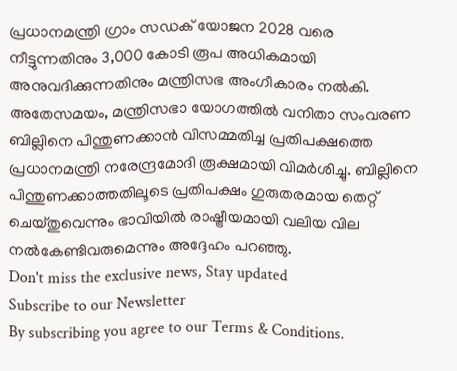പ്രധാനമന്ത്രി ഗ്രാം സഡക് യോജന 2028 വരെ നീട്ടുന്നതിനും 3,000 കോടി രൂപ അധികമായി അനുവദിക്കുന്നതിനും മന്ത്രിസഭ അംഗീകാരം നൽകി.
അതേസമയം, മന്ത്രിസഭാ യോഗത്തിൽ വനിതാ സംവരണ ബില്ലിനെ പിന്തുണക്കാൻ വിസമ്മതിച്ച പ്രതിപക്ഷത്തെ പ്രധാനമന്ത്രി നരേന്ദ്രമോദി രൂക്ഷമായി വിമർശിച്ചു. ബില്ലിനെ പിന്തുണക്കാത്തതിലൂടെ പ്രതിപക്ഷം ഗുരുതരമായ തെറ്റ് ചെയ്തുവെന്നും ഭാവിയിൽ രാഷ്ട്രീയമായി വലിയ വില നൽകേണ്ടിവരുമെന്നും അദ്ദേഹം പറഞ്ഞു.
Don't miss the exclusive news, Stay updated
Subscribe to our Newsletter
By subscribing you agree to our Terms & Conditions.